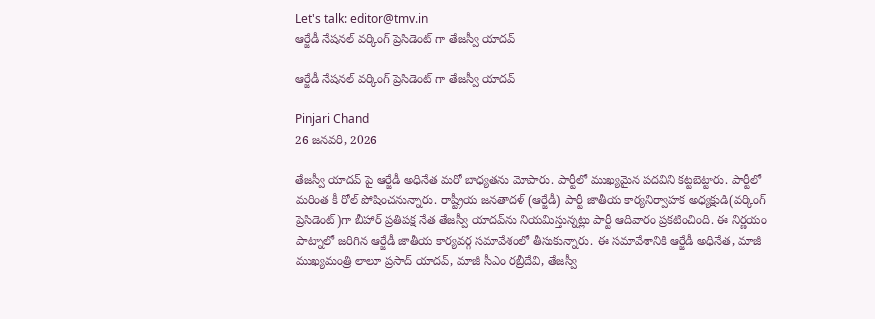Let's talk: editor@tmv.in
ఆర్జేడీ నేషనల్ వర్కింగ్ ప్రెసిడెంట్ గా తేజస్వీ యాదవ్

ఆర్జేడీ నేషనల్ వర్కింగ్ ప్రెసిడెంట్ గా తేజస్వీ యాదవ్

Pinjari Chand
26 జనవరి, 2026

తేజస్వీ యాదవ్ పై ఆర్జేడీ అధినేత మరో బాధ్యతను మోపారు. పార్టీలో ముఖ్యమైన పదవిని కట్టబెట్టారు. పార్టీలో మరింత కీ రోల్ పోషించనున్నారు. రాష్ట్రీయ జనతాదళ్‌ (ఆర్జేడీ) పార్టీ జాతీయ కార్యనిర్వాహక అధ్యక్షుడి(వర్కింగ్ ప్రెసిడెంట్)గా బీహార్ ప్రతిపక్ష నేత తేజస్వీ యాదవ్‌ను నియమిస్తున్నట్లు పార్టీ ఆదివారం ప్రకటించింది. ఈ నిర్ణయం పాట్నాలో జరిగిన ఆర్జేడీ జాతీయ కార్యవర్గ సమావేశంలో తీసుకున్నారు. ఈ సమావేశానికి ఆర్జేడీ అధినేత, మాజీ ముఖ్యమంత్రి లాలూ ప్రసాద్ యాదవ్, మాజీ సీఎం రబ్రీదేవి, తేజస్వీ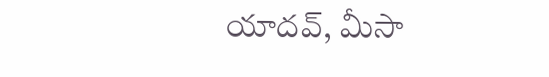యాదవ్, మీసా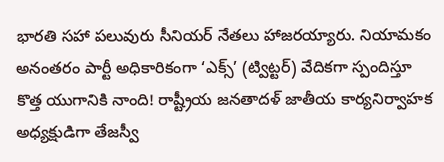భారతి సహా పలువురు సీనియర్ నేతలు హాజరయ్యారు. నియామకం అనంతరం పార్టీ అధికారికంగా ‘ఎక్స్’ (ట్విట్టర్) వేదికగా స్పందిస్తూ కొత్త యుగానికి నాంది! రాష్ట్రీయ జనతాదళ్ జాతీయ కార్యనిర్వాహక అధ్యక్షుడిగా తేజస్వీ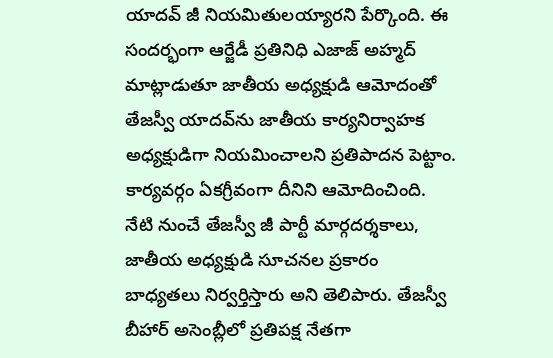యాదవ్ జీ నియమితులయ్యారని పేర్కొంది. ఈ సందర్భంగా ఆర్జేడీ ప్రతినిధి ఎజాజ్ అహ్మద్ మాట్లాడుతూ జాతీయ అధ్యక్షుడి ఆమోదంతో తేజస్వీ యాదవ్‌ను జాతీయ కార్యనిర్వాహక అధ్యక్షుడిగా నియమించాలని ప్రతిపాదన పెట్టాం. కార్యవర్గం ఏకగ్రీవంగా దీనిని ఆమోదించింది. నేటి నుంచే తేజస్వీ జీ పార్టీ మార్గదర్శకాలు, జాతీయ అధ్యక్షుడి సూచనల ప్రకారం బాధ్యతలు నిర్వర్తిస్తారు అని తెలిపారు. తేజస్వీ బీహార్ అసెంబ్లీలో ప్రతిపక్ష నేతగా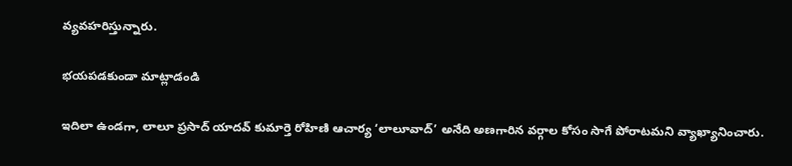వ్యవహరిస్తున్నారు.

భయపడకుండా మాట్లాడండి

ఇదిలా ఉండగా, లాలూ ప్రసాద్ యాదవ్ కుమార్తె రోహిణి ఆచార్య ‘లాలూవాద్’ అనేది అణగారిన వర్గాల కోసం సాగే పోరాటమని వ్యాఖ్యానించారు.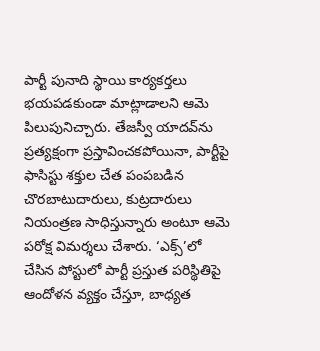పార్టీ పునాది స్థాయి కార్యకర్తలు భయపడకుండా మాట్లాడాలని ఆమె పిలుపునిచ్చారు. తేజస్వీ యాదవ్‌ను ప్రత్యక్షంగా ప్రస్తావించకపోయినా, పార్టీపై ఫాసిస్టు శక్తుల చేత పంపబడిన చొరబాటుదారులు, కుట్రదారులు నియంత్రణ సాధిస్తున్నారు అంటూ ఆమె పరోక్ష విమర్శలు చేశారు. ‘ఎక్స్’లో చేసిన పోస్టులో పార్టీ ప్రస్తుత పరిస్థితిపై ఆందోళన వ్యక్తం చేస్తూ, బాధ్యత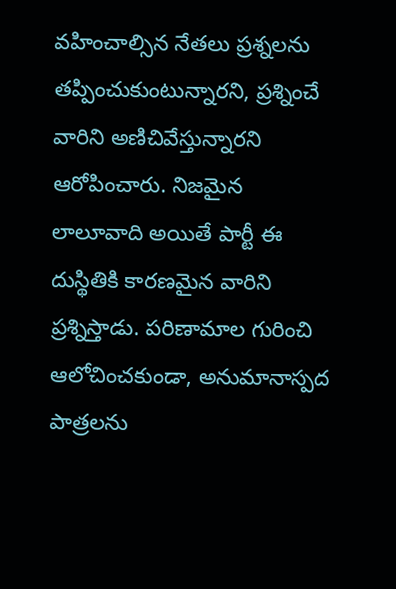వహించాల్సిన నేతలు ప్రశ్నలను తప్పించుకుంటున్నారని, ప్రశ్నించే వారిని అణిచివేస్తున్నారని ఆరోపించారు. నిజమైన లాలూవాది అయితే పార్టీ ఈ దుస్థితికి కారణమైన వారిని ప్రశ్నిస్తాడు. పరిణామాల గురించి ఆలోచించకుండా, అనుమానాస్పద పాత్రలను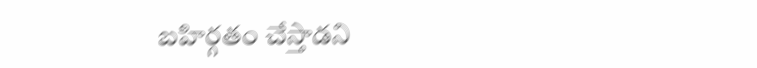బహిర్గతం చేస్తాడని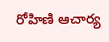రోహిణి ఆచార్య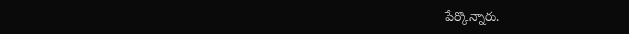పేర్కొన్నారు.